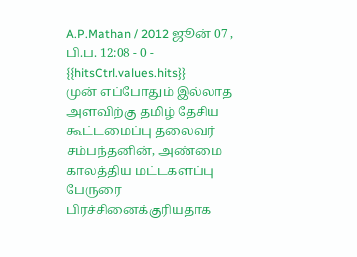A.P.Mathan / 2012 ஜூன் 07 , பி.ப. 12:08 - 0 - {{hitsCtrl.values.hits}}
முன் எப்போதும் இல்லாத அளவிற்கு தமிழ் தேசிய கூட்டமைப்பு தலைவர் சம்பந்தனின், அண்மை காலத்திய மட்டகளப்பு பேருரை பிரச்சினைக்குரியதாக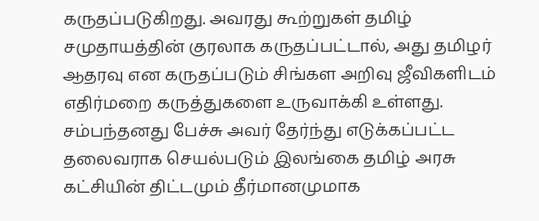கருதப்படுகிறது. அவரது கூற்றுகள் தமிழ் சமுதாயத்தின் குரலாக கருதப்பட்டால், அது தமிழர் ஆதரவு என கருதப்படும் சிங்கள அறிவு ஜீவிகளிடம் எதிர்மறை கருத்துகளை உருவாக்கி உள்ளது. சம்பந்தனது பேச்சு அவர் தேர்ந்து எடுக்கப்பட்ட தலைவராக செயல்படும் இலங்கை தமிழ் அரசு கட்சியின் திட்டமும் தீர்மானமுமாக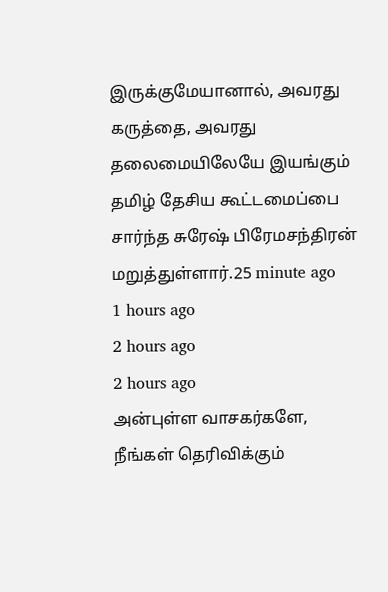இருக்குமேயானால், அவரது கருத்தை, அவரது தலைமையிலேயே இயங்கும் தமிழ் தேசிய கூட்டமைப்பை சார்ந்த சுரேஷ் பிரேமசந்திரன் மறுத்துள்ளார்.25 minute ago
1 hours ago
2 hours ago
2 hours ago
அன்புள்ள வாசகர்களே,
நீங்கள் தெரிவிக்கும்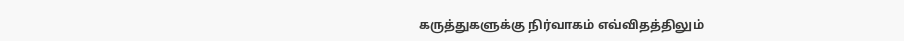கருத்துகளுக்கு நிர்வாகம் எவ்விதத்திலும்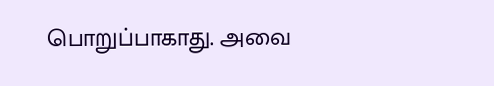பொறுப்பாகாது. அவை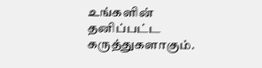உங்களின் தனிப்பட்ட கருத்துகளாகும்.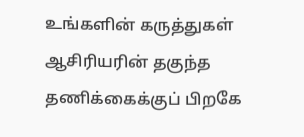உங்களின் கருத்துகள் ஆசிரியரின் தகுந்த தணிக்கைக்குப் பிறகே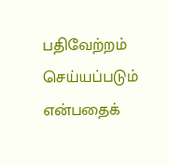பதிவேற்றம் செய்யப்படும் என்பதைக்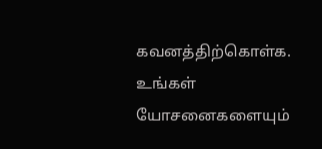கவனத்திற்கொள்க. உங்கள் யோசனைகளையும்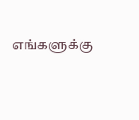எங்களுக்கு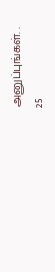அனுப்புங்கள். .
25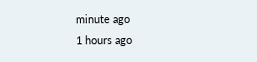minute ago
1 hours ago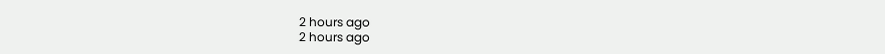2 hours ago
2 hours ago